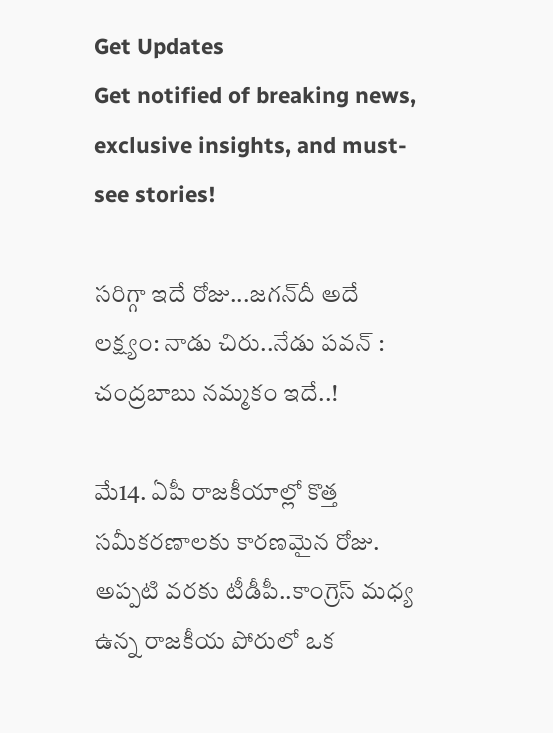Get Updates
Get notified of breaking news, exclusive insights, and must-see stories!

స‌రిగ్గా ఇదే రోజు...జ‌గ‌న్‌దీ అదే ల‌క్ష్యం: నాడు చిరు..నేడు ప‌వ‌న్‌ : చ‌ంద్ర‌బాబు న‌మ్మ‌కం ఇదే..!

మే14. ఏపీ రాజ‌కీయాల్లో కొత్త స‌మీక‌ర‌ణాల‌కు కార‌ణ‌మైన రోజు. అప్ప‌టి వ‌ర‌కు టీడీపీ..కాంగ్రెస్ మ‌ధ్య ఉన్న రాజ‌కీయ పోరులో ఒక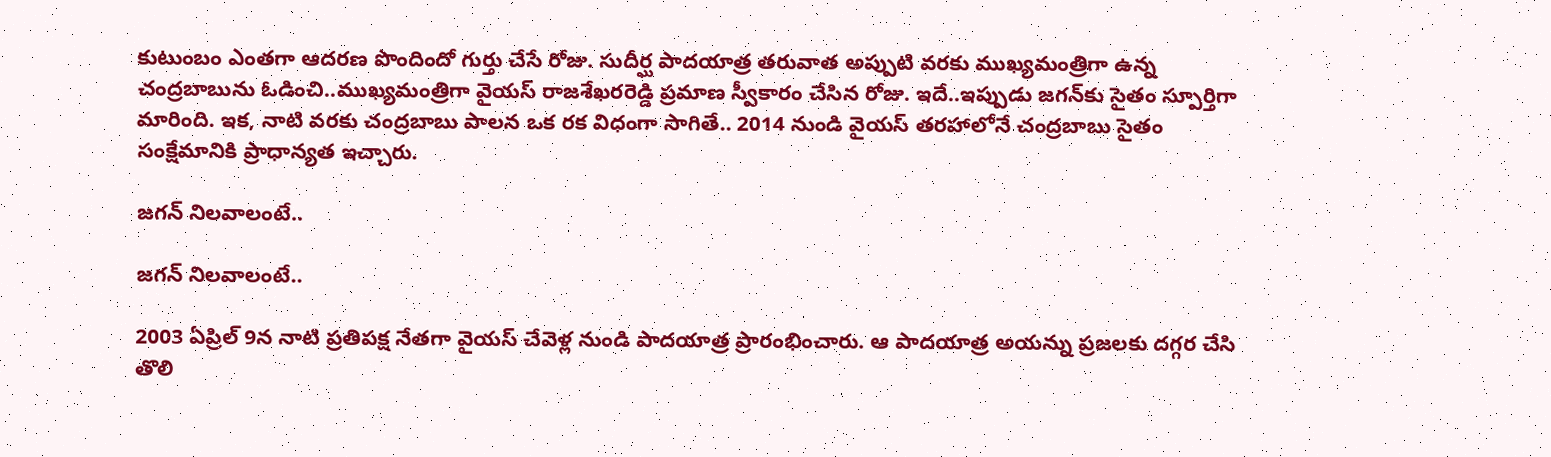కుటుంబం ఎంతగా ఆద‌ర‌ణ పొందిందో గుర్తు చేసే రోజు. సుదీర్ఘ పాద‌యాత్ర త‌రువాత అప్పుటి వ‌ర‌కు ముఖ్య‌మంత్రిగా ఉన్న చంద్ర‌బాబును ఓడించి..ముఖ్య‌మంత్రిగా వైయ‌స్ రాజ‌శేఖ‌ర‌రెడ్డి ప్ర‌మాణ స్వీకారం చేసిన రోజు. ఇదే..ఇప్పుడు జ‌గ‌న్‌కు సైతం స్పూర్తిగా మారింది. ఇక‌, నాటి వ‌ర‌కు చంద్ర‌బాబు పాలన ఒక ర‌క విధంగా సాగితే.. 2014 నుండి వైయ‌స్ తర‌హాలోనే చంద్ర‌బాబు సైతం సంక్షేమానికి ప్రాధాన్య‌త ఇచ్చారు.

జ‌గ‌న్ నిల‌వాలంటే..

జ‌గ‌న్ నిల‌వాలంటే..

2003 ఏప్రిల్ 9న నాటి ప్ర‌తిప‌క్ష నేత‌గా వైయ‌స్ చేవెళ్ల నుండి పాద‌యాత్ర ప్రారంభించారు. ఆ పాద‌యాత్ర అయ‌న్ను ప్ర‌జ‌ల‌కు ద‌గ్గ‌ర చేసి తొలి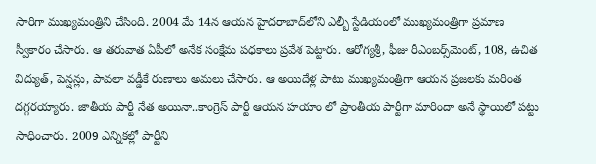సారిగా ముఖ్య‌మంత్రిని చేసింది. 2004 మే 14న ఆయ‌న హైద‌రాబాద్‌లోని ఎల్బీ స్టేడియంలో ముఖ్య‌మంత్రిగా ప్ర‌మాణ స్వీకారం చేసారు. ఆ త‌రువాత ఏపీలో అనేక సంక్షేమ ప‌ధ‌కాలు ప్ర‌వేశ పెట్టారు. ఆరోగ్య‌శ్రీ, ఫీజు రీఎంబ‌ర్స్‌మెంట్, 108, ఉచిత విద్యుత్, పెన్ష‌న్లు, పావ‌లా వ‌డ్డీకే రుణాలు అమ‌లు చేసారు. ఆ అయిదేళ్ల పాటు ముఖ్య‌మంత్రిగా ఆయ‌న ప్ర‌జ‌ల‌కు మ‌రింత ద‌గ్గ‌ర‌య్యారు. జాతీయ పార్టీ నేత అయినా..కాంగ్రెస్ పార్టీ ఆయ‌న హ‌యాం లో ప్రాంతీయ పార్టీగా మారిందా అనే స్థాయిలో ప‌ట్టు సాధించారు. 2009 ఎన్నిక‌ల్లో పార్టీని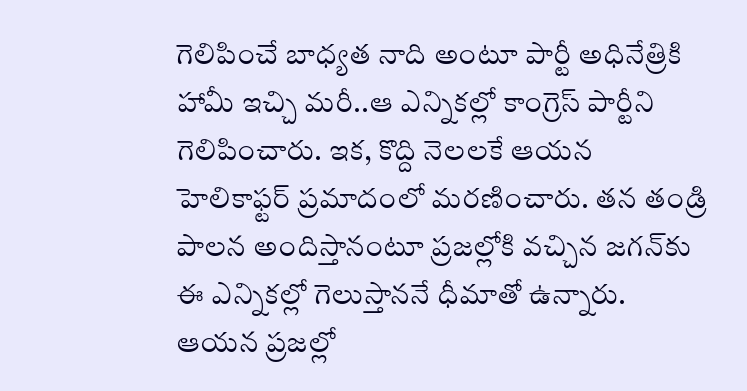గెలిపించే బాధ్య‌త నాది అంటూ పార్టీ అధినేత్రికి హామీ ఇచ్చి మ‌రీ..ఆ ఎన్నిక‌ల్లో కాంగ్రెస్ పార్టీని గెలిపించారు. ఇక‌, కొద్ది నెల‌ల‌కే ఆయ‌న హెలికాఫ్ట‌ర్ ప్ర‌మాదంలో మ‌ర‌ణించారు. త‌న తండ్రి పాల‌న అందిస్తానంటూ ప్ర‌జ‌ల్లోకి వ‌చ్చిన జ‌గ‌న్‌కు ఈ ఎన్నిక‌ల్లో గెలుస్తాన‌నే ధీమాతో ఉన్నారు. ఆయ‌న ప్ర‌జ‌ల్లో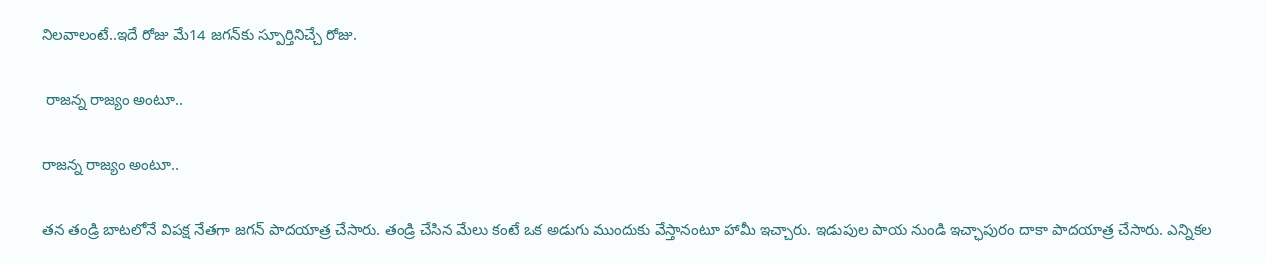నిల‌వాలంటే..ఇదే రోజు మే14 జ‌గ‌న్‌కు స్పూర్తినిచ్చే రోజు.

 రాజ‌న్న రాజ్యం అంటూ..

రాజ‌న్న రాజ్యం అంటూ..

త‌న తండ్రి బాట‌లోనే విప‌క్ష నేత‌గా జ‌గ‌న్ పాద‌యాత్ర చేసారు. తండ్రి చేసిన మేలు కంటే ఒక అడుగు ముందుకు వేస్తానంటూ హామీ ఇచ్చారు. ఇడుపుల పాయ నుండి ఇచ్ఛాపురం దాకా పాద‌యాత్ర చేసారు. ఎన్నిక‌ల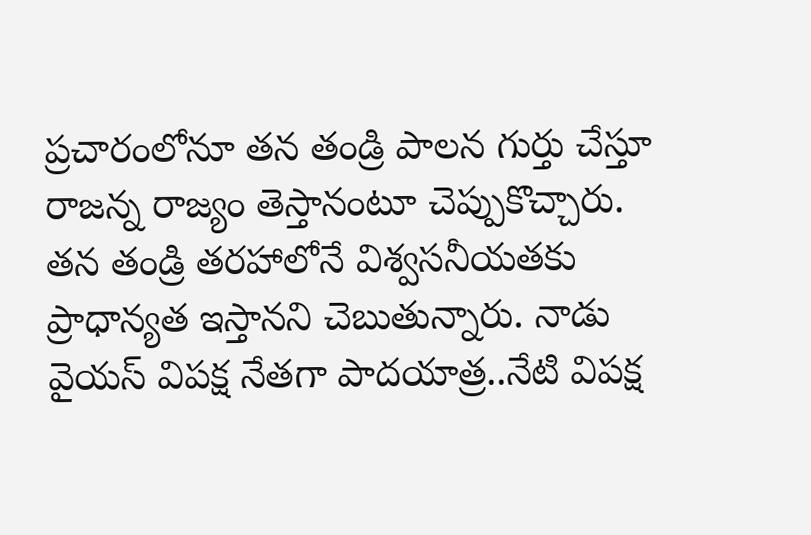ప్ర‌చారంలోనూ త‌న తండ్రి పాల‌న గుర్తు చేస్తూ రాజ‌న్న రాజ్యం తెస్తానంటూ చెప్పుకొచ్చారు. త‌న తండ్రి త‌ర‌హాలోనే విశ్వ‌స‌నీయ‌త‌కు ప్రాధాన్య‌త ఇస్తాన‌ని చెబుతున్నారు. నాడు వైయ‌స్ విప‌క్ష నేత‌గా పాద‌యాత్ర..నేటి విప‌క్ష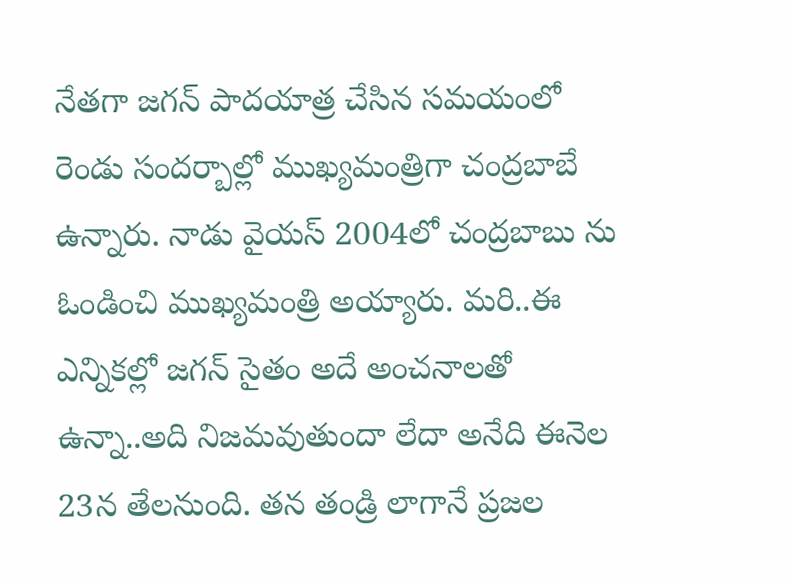నేత‌గా జ‌గ‌న్ పాద‌యాత్ర చేసిన స‌మ‌యంలో రెండు సంద‌ర్బాల్లో ముఖ్య‌మంత్రిగా చంద్ర‌బాబే ఉన్నారు. నాడు వైయ‌స్ 2004లో చంద్ర‌బాబు ను ఓండించి ముఖ్య‌మంత్రి అయ్యారు. మ‌రి..ఈ ఎన్నిక‌ల్లో జ‌గ‌న్ సైతం అదే అంచ‌నాల‌తో ఉన్నా..అది నిజ‌మ‌వుతుందా లేదా అనేది ఈనెల 23న తేల‌నుంది. త‌న తండ్రి లాగానే ప్ర‌జ‌ల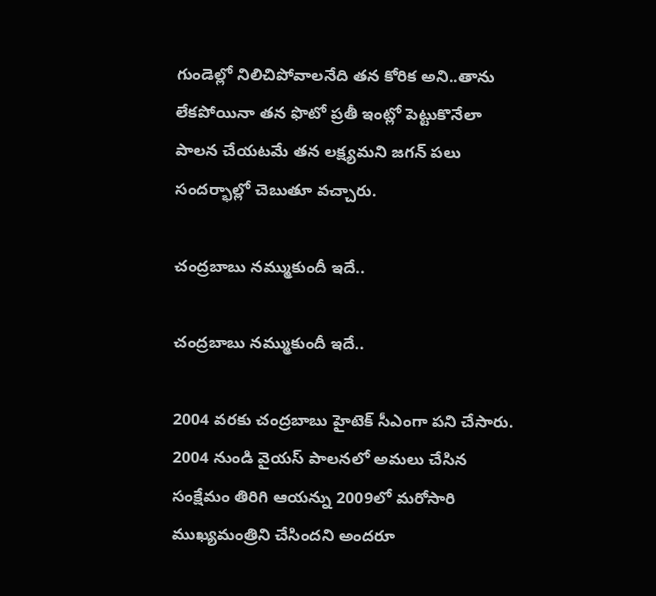గుండెల్లో నిలిచిపోవాల‌నేది త‌న కోరిక అని..తాను లేక‌పోయినా త‌న ఫొటో ప్ర‌తీ ఇంట్లో పెట్టుకొనేలా పాల‌న చేయ‌ట‌మే త‌న ల‌క్ష్యమ‌ని జ‌గ‌న్ ప‌లు సంద‌ర్భాల్లో చెబుతూ వ‌చ్చారు.

చంద్ర‌బాబు న‌మ్ముకుందీ ఇదే..

చంద్ర‌బాబు న‌మ్ముకుందీ ఇదే..

2004 వ‌ర‌కు చంద్ర‌బాబు హైటెక్ సీఎంగా ప‌ని చేసారు. 2004 నుండి వైయ‌స్ పాల‌న‌లో అమ‌లు చేసిన సంక్షేమం తిరిగి ఆయ‌న్ను 2009లో మరోసారి ముఖ్య‌మంత్రిని చేసింద‌ని అంద‌రూ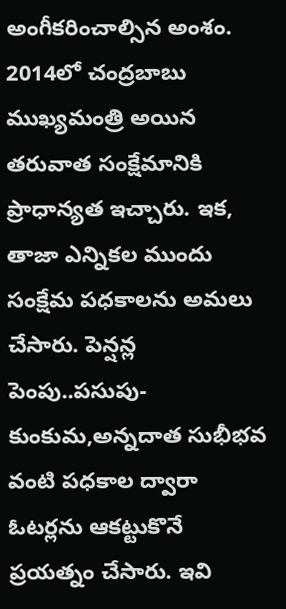అంగీక‌రించాల్సిన అంశం. 2014లో చంద్ర‌బాబు ముఖ్య‌మంత్రి అయిన త‌రువాత సంక్షేమానికి ప్రాధాన్య‌త ఇచ్చారు. ఇక‌, తాజా ఎన్నిక‌ల ముందు సంక్షేమ ప‌ధ‌కాలను అమ‌లు చేసారు. పెన్ష‌న్ల పెంపు..ప‌సుపు-కుంకుమ‌,అన్న‌దాత సుభీభ‌వ వంటి ప‌ధ‌కాల ద్వారా ఓట‌ర్ల‌ను ఆక‌ట్టుకొనే ప్ర‌య‌త్నం చేసారు. ఇవి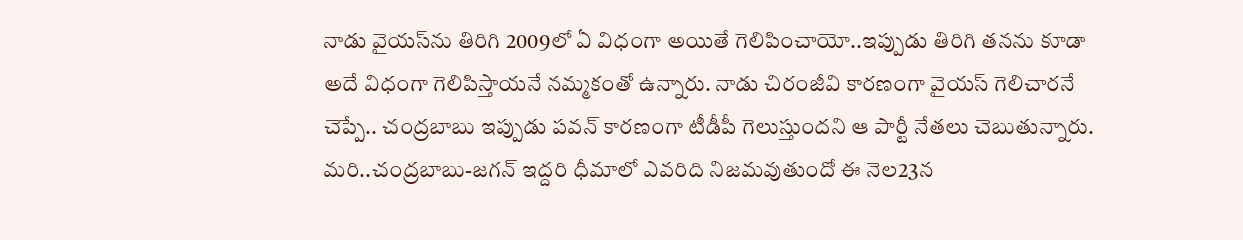నాడు వైయ‌స్‌ను తిరిగి 2009లో ఏ విధంగా అయితే గెలిపించాయో..ఇప్పుడు తిరిగి త‌న‌ను కూడా అదే విధంగా గెలిపిస్తాయ‌నే న‌మ్మ‌కంతో ఉన్నారు. నాడు చిరంజీవి కార‌ణంగా వైయ‌స్ గెలిచార‌నే చెప్పే.. చంద్ర‌బాబు ఇప్పుడు ప‌వ‌న్ కార‌ణంగా టీడీపీ గెలుస్తుంద‌ని ఆ పార్టీ నేత‌లు చెబుతున్నారు. మ‌రి..చంద్ర‌బాబు-జ‌గ‌న్ ఇద్ద‌రి ధీమాలో ఎవ‌రిది నిజ‌మ‌వుతుందో ఈ నెల‌23న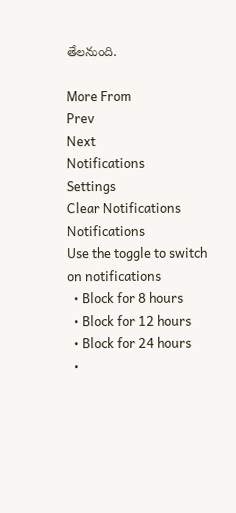తేల‌నుంది.

More From
Prev
Next
Notifications
Settings
Clear Notifications
Notifications
Use the toggle to switch on notifications
  • Block for 8 hours
  • Block for 12 hours
  • Block for 24 hours
  •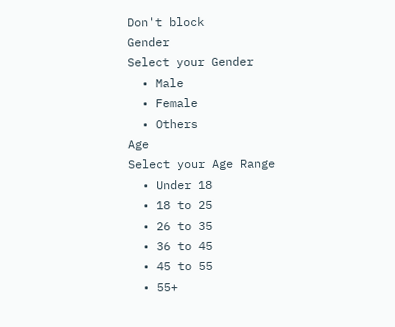Don't block
Gender
Select your Gender
  • Male
  • Female
  • Others
Age
Select your Age Range
  • Under 18
  • 18 to 25
  • 26 to 35
  • 36 to 45
  • 45 to 55
  • 55+